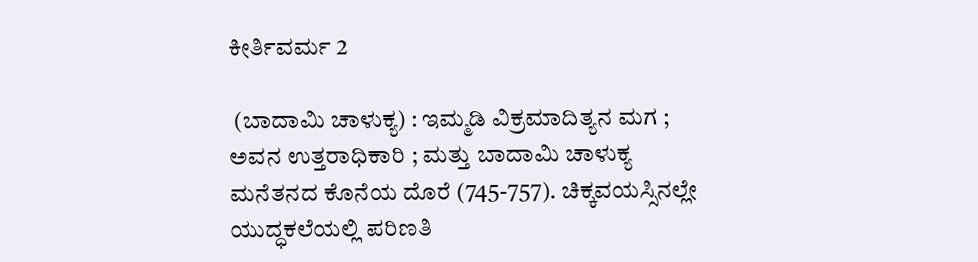ಕೀರ್ತಿವರ್ಮ 2

 (ಬಾದಾಮಿ ಚಾಳುಕ್ಯ) : ಇಮ್ಮಡಿ ವಿಕ್ರಮಾದಿತ್ಯನ ಮಗ ; ಅವನ ಉತ್ತರಾಧಿಕಾರಿ ; ಮತ್ತು ಬಾದಾಮಿ ಚಾಳುಕ್ಯ ಮನೆತನದ ಕೊನೆಯ ದೊರೆ (745-757). ಚಿಕ್ಕವಯಸ್ಸಿನಲ್ಲೇ ಯುದ್ಧಕಲೆಯಲ್ಲಿ ಪರಿಣತಿ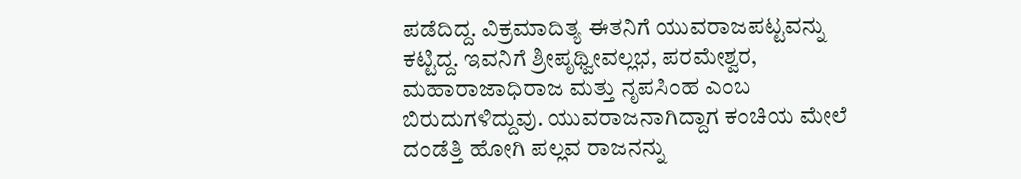ಪಡೆದಿದ್ದ. ವಿಕ್ರಮಾದಿತ್ಯ ಈತನಿಗೆ ಯುವರಾಜಪಟ್ಟವನ್ನು ಕಟ್ಟಿದ್ದ. ಇವನಿಗೆ ಶ್ರೀಪೃಥ್ವೀವಲ್ಲಭ, ಪರಮೇಶ್ವರ, ಮಹಾರಾಜಾಧಿರಾಜ ಮತ್ತು ನೃಪಸಿಂಹ ಎಂಬ ಬಿರುದುಗಳಿದ್ದುವು. ಯುವರಾಜನಾಗಿದ್ದಾಗ ಕಂಚಿಯ ಮೇಲೆ ದಂಡೆತ್ತಿ ಹೋಗಿ ಪಲ್ಲವ ರಾಜನನ್ನು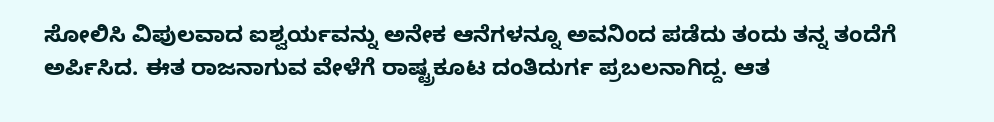ಸೋಲಿಸಿ ವಿಪುಲವಾದ ಐಶ್ವರ್ಯವನ್ನು ಅನೇಕ ಆನೆಗಳನ್ನೂ ಅವನಿಂದ ಪಡೆದು ತಂದು ತನ್ನ ತಂದೆಗೆ ಅರ್ಪಿಸಿದ. ಈತ ರಾಜನಾಗುವ ವೇಳೆಗೆ ರಾಷ್ಟ್ರಕೂಟ ದಂತಿದುರ್ಗ ಪ್ರಬಲನಾಗಿದ್ದ. ಆತ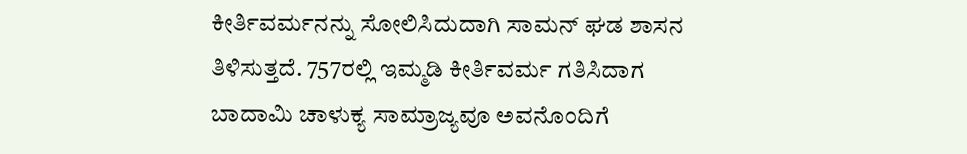ಕೀರ್ತಿವರ್ಮನನ್ನು ಸೋಲಿಸಿದುದಾಗಿ ಸಾಮನ್ ಘಡ ಶಾಸನ ತಿಳಿಸುತ್ತದೆ. 757ರಲ್ಲಿ ಇಮ್ಮಡಿ ಕೀರ್ತಿವರ್ಮ ಗತಿಸಿದಾಗ ಬಾದಾಮಿ ಚಾಳುಕ್ಯ ಸಾಮ್ರಾಜ್ಯವೂ ಅವನೊಂದಿಗೆ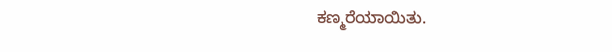ಕಣ್ಮರೆಯಾಯಿತು.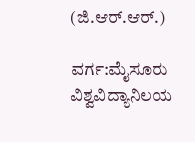(ಜಿ.ಆರ್.ಆರ್.)

ವರ್ಗ:ಮೈಸೂರು ವಿಶ್ವವಿದ್ಯಾನಿಲಯ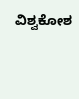ವಿಶ್ವಕೋಶ